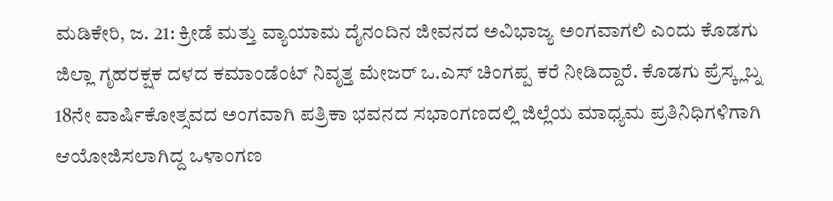ಮಡಿಕೇರಿ, ಜ. 21: ಕ್ರೀಡೆ ಮತ್ತು ವ್ಯಾಯಾಮ ದೈನಂದಿನ ಜೀವನದ ಅವಿಭಾಜ್ಯ ಅಂಗವಾಗಲಿ ಎಂದು ಕೊಡಗು ಜಿಲ್ಲಾ ಗೃಹರಕ್ಷಕ ದಳದ ಕಮಾಂಡೆಂಟ್ ನಿವೃತ್ತ ಮೇಜರ್ ಒ.ಎಸ್ ಚಿಂಗಪ್ಪ ಕರೆ ನೀಡಿದ್ದಾರೆ. ಕೊಡಗು ಪ್ರೆಸ್ಕ್ಲಬ್ನ 18ನೇ ವಾರ್ಷಿಕೋತ್ಸವದ ಅಂಗವಾಗಿ ಪತ್ರಿಕಾ ಭವನದ ಸಭಾಂಗಣದಲ್ಲಿ ಜಿಲ್ಲೆಯ ಮಾಧ್ಯಮ ಪ್ರತಿನಿಧಿಗಳಿಗಾಗಿ ಆಯೋಜಿಸಲಾಗಿದ್ದ ಒಳಾಂಗಣ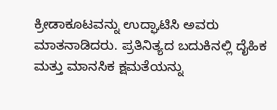ಕ್ರೀಡಾಕೂಟವನ್ನು ಉದ್ಘಾಟಿಸಿ ಅವರು ಮಾತನಾಡಿದರು. ಪ್ರತಿನಿತ್ಯದ ಬದುಕಿನಲ್ಲಿ ದೈಹಿಕ ಮತ್ತು ಮಾನಸಿಕ ಕ್ಷಮತೆಯನ್ನು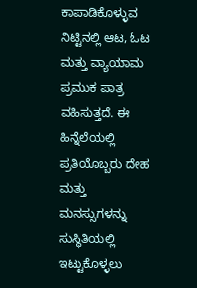ಕಾಪಾಡಿಕೊಳ್ಳುವ ನಿಟ್ಟಿನಲ್ಲಿ ಆಟ, ಓಟ ಮತ್ತು ವ್ಯಾಯಾಮ ಪ್ರಮುಕ ಪಾತ್ರ ವಹಿಸುತ್ತದೆ. ಈ ಹಿನ್ನೆಲೆಯಲ್ಲಿ ಪ್ರತಿಯೊಬ್ಬರು ದೇಹ ಮತ್ತು ಮನಸ್ಸುಗಳನ್ನು ಸುಸ್ಥಿತಿಯಲ್ಲಿ ಇಟ್ಟುಕೊಳ್ಳಲು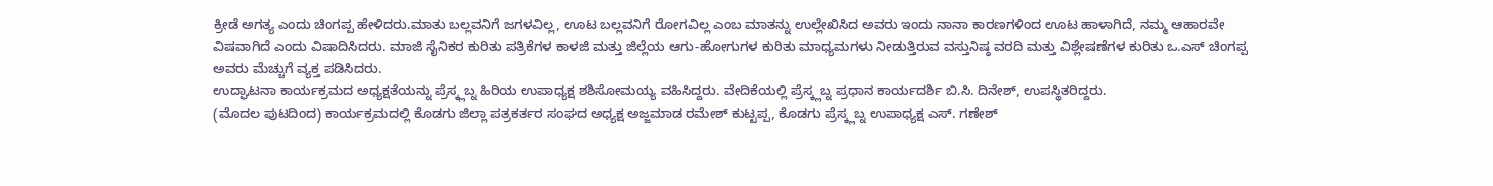ಕ್ರೀಡೆ ಅಗತ್ಯ ಎಂದು ಚಿಂಗಪ್ಪ ಹೇಳಿದರು.ಮಾತು ಬಲ್ಲವನಿಗೆ ಜಗಳವಿಲ್ಲ, ಊಟ ಬಲ್ಲವನಿಗೆ ರೋಗವಿಲ್ಲ ಎಂಬ ಮಾತನ್ನು ಉಲ್ಲೇಖಿಸಿದ ಅವರು ಇಂದು ನಾನಾ ಕಾರಣಗಳಿಂದ ಊಟ ಹಾಳಾಗಿದೆ, ನಮ್ಮ ಆಹಾರವೇ ವಿಷವಾಗಿದೆ ಎಂದು ವಿಷಾದಿಸಿದರು. ಮಾಜಿ ಸೈನಿಕರ ಕುರಿತು ಪತ್ರಿಕೆಗಳ ಕಾಳಜಿ ಮತ್ತು ಜಿಲ್ಲೆಯ ಆಗು-ಹೋಗುಗಳ ಕುರಿತು ಮಾಧ್ಯಮಗಳು ನೀಡುತ್ತಿರುವ ವಸ್ತುನಿಷ್ಠ ವರದಿ ಮತ್ತು ವಿಶ್ಲೇಷಣೆಗಳ ಕುರಿತು ಒ.ಎಸ್ ಚಿಂಗಪ್ಪ ಅವರು ಮೆಚ್ಚುಗೆ ವ್ಯಕ್ತ ಪಡಿಸಿದರು.
ಉದ್ಘಾಟನಾ ಕಾರ್ಯಕ್ರಮದ ಅಧ್ಯಕ್ಷತೆಯನ್ನು ಪ್ರೆಸ್ಕ್ಲಬ್ನ ಹಿರಿಯ ಉಪಾಧ್ಯಕ್ಷ ಶಶಿಸೋಮಯ್ಯ ವಹಿಸಿದ್ದರು. ವೇದಿಕೆಯಲ್ಲಿ ಪ್ರೆಸ್ಕ್ಲಬ್ನ ಪ್ರಧಾನ ಕಾರ್ಯದರ್ಶಿ ಬಿ.ಸಿ. ದಿನೇಶ್, ಉಪಸ್ಥಿತರಿದ್ದರು.
(ಮೊದಲ ಪುಟದಿಂದ) ಕಾರ್ಯಕ್ರಮದಲ್ಲಿ ಕೊಡಗು ಜಿಲ್ಲಾ ಪತ್ರಕರ್ತರ ಸಂಘದ ಅಧ್ಯಕ್ಷ ಅಜ್ಜಮಾಡ ರಮೇಶ್ ಕುಟ್ಟಪ್ಪ, ಕೊಡಗು ಪ್ರೆಸ್ಕ್ಲಬ್ನ ಉಪಾಧ್ಯಕ್ಷ ಎಸ್. ಗಣೇಶ್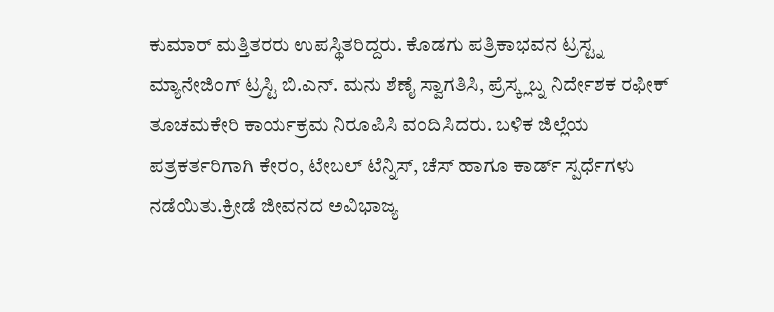ಕುಮಾರ್ ಮತ್ತಿತರರು ಉಪಸ್ಥಿತರಿದ್ದರು. ಕೊಡಗು ಪತ್ರಿಕಾಭವನ ಟ್ರಸ್ಟ್ನ ಮ್ಯಾನೇಜಿಂಗ್ ಟ್ರಸ್ಟಿ ಬಿ.ಎನ್. ಮನು ಶೆಣೈ ಸ್ವಾಗತಿಸಿ, ಪ್ರೆಸ್ಕ್ಲಬ್ನ ನಿರ್ದೇಶಕ ರಫೀಕ್ ತೂಚಮಕೇರಿ ಕಾರ್ಯಕ್ರಮ ನಿರೂಪಿಸಿ ವಂದಿಸಿದರು. ಬಳಿಕ ಜಿಲ್ಲೆಯ ಪತ್ರಕರ್ತರಿಗಾಗಿ ಕೇರಂ, ಟೇಬಲ್ ಟೆನ್ನಿಸ್, ಚೆಸ್ ಹಾಗೂ ಕಾರ್ಡ್ ಸ್ಪರ್ಧೆಗಳು ನಡೆಯಿತು.ಕ್ರೀಡೆ ಜೀವನದ ಅವಿಭಾಜ್ಯ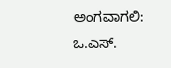ಅಂಗವಾಗಲಿ: ಒ.ಎಸ್.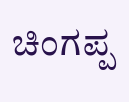ಚಿಂಗಪ್ಪ